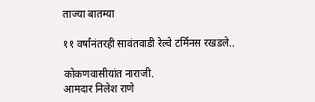ताज्या बातम्या

११ वर्षांनंतरही सावंतवाडी रेल्वे टर्मिनस रखडले..

कोकणवासीयांत नाराजी.
आमदार निलेश राणे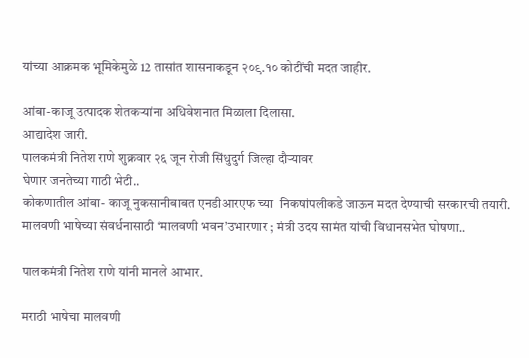यांच्या आक्रमक भूमिकेमुळे 12 तासांत शासनाकडून २०९.१० कोटींची मदत जाहीर.

आंबा-काजू उत्पादक शेतकऱ्यांना अधिवेशनात मिळाला दिलासा.
आद्यादेश जारी.
पालकमंत्री नितेश राणे शुक्रवार २६ जून रोजी सिंधुदुर्ग जिल्हा दौऱ्यावर
घेणार जनतेच्या गाठी भेटी..
कोकणातील आंबा- काजू नुकसानीबाबत एनडीआरएफ च्या  निकषांपलीकडे जाऊन मदत देण्याची सरकारची तयारी. मालवणी भाषेच्या संवर्धनासाठी ‘मालवणी भवन’उभारणार ; मंत्री उदय सामंत यांची विधानसभेत घोषणा..

पालकमंत्री नितेश राणे यांनी मानले आभार.

मराठी भाषेचा मालवणी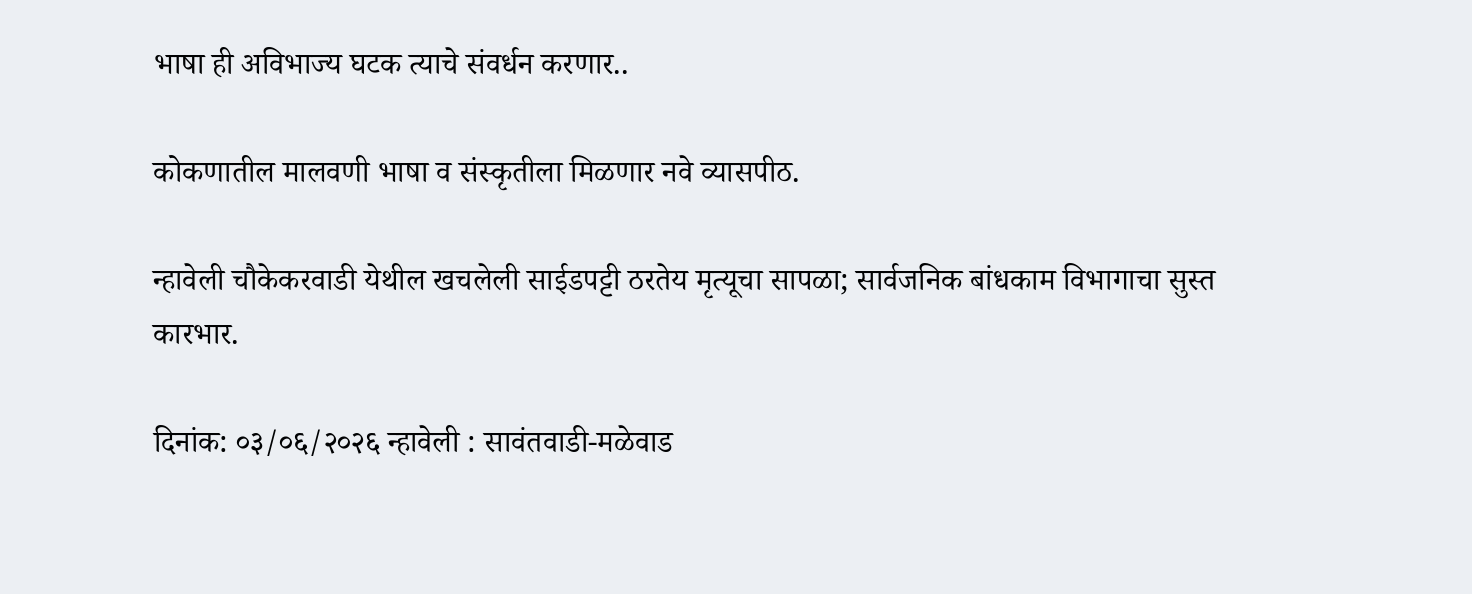भाषा ही अविभाज्य घटक त्याचे संवर्धन करणार..

कोकणातील मालवणी भाषा व संस्कृतीला मिळणार नवे व्यासपीठ.

न्हावेली चौकेकरवाडी येथील खचलेली साईडपट्टी ठरतेय मृत्यूचा सापळा; सार्वजनिक बांधकाम विभागाचा सुस्त कारभार.

दिनांक: ०३/०६/२०२६ न्हावेली : सावंतवाडी-मळेवाड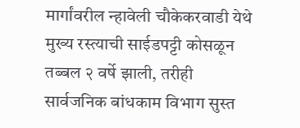मार्गांवरील न्हावेली चौकेकरवाडी येथे मुख्य रस्त्याची साईडपट्टी कोसळून तब्बल २ वर्षे झाली, तरीही सार्वजनिक बांधकाम विभाग सुस्त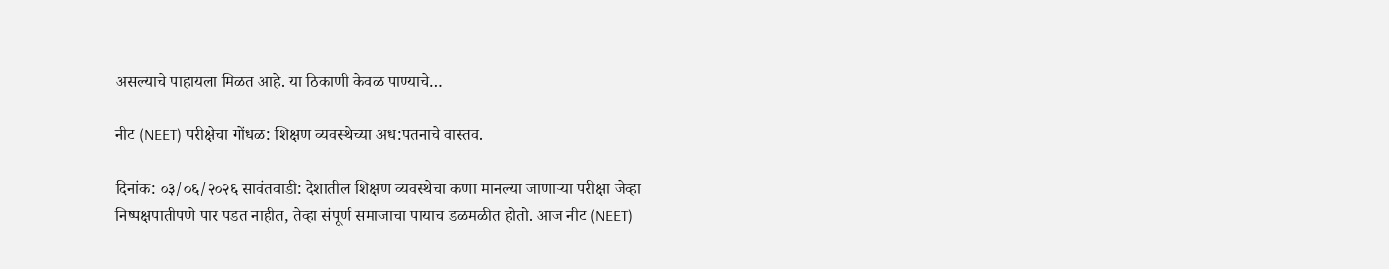असल्याचे पाहायला मिळत आहे. या ठिकाणी केवळ पाण्याचे…

नीट (NEET) परीक्षेचा गोंधळ: शिक्षण व्यवस्थेच्या अध:पतनाचे वास्तव.

दिनांक: ०३/०६/२०२६ सावंतवाडी: देशातील शिक्षण व्यवस्थेचा कणा मानल्या जाणाऱ्या परीक्षा जेव्हा निष्पक्षपातीपणे पार पडत नाहीत, तेव्हा संपूर्ण समाजाचा पायाच डळमळीत होतो. आज नीट (NEET)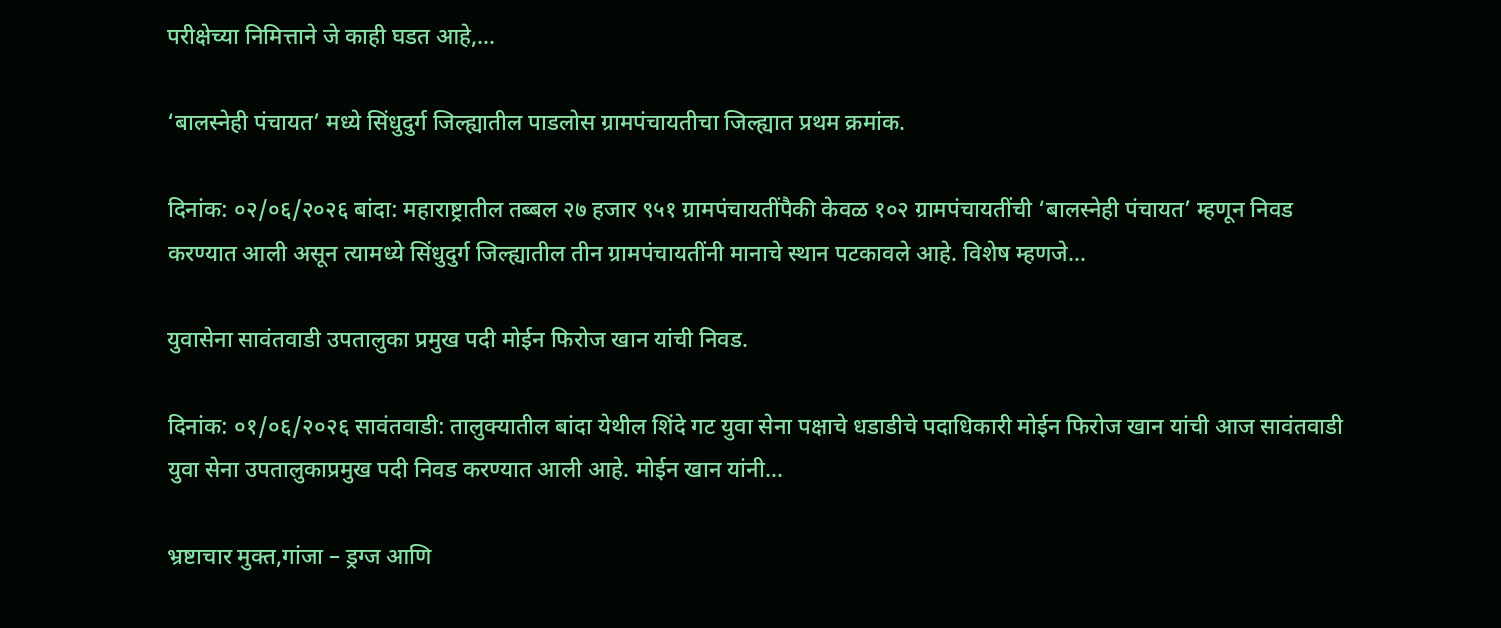परीक्षेच्या निमित्ताने जे काही घडत आहे,…

‘बालस्नेही पंचायत’ मध्ये सिंधुदुर्ग जिल्ह्यातील पाडलोस ग्रामपंचायतीचा जिल्ह्यात प्रथम क्रमांक.

दिनांक: ०२/०६/२०२६ बांदा: महाराष्ट्रातील तब्बल २७ हजार ९५१ ग्रामपंचायतींपैकी केवळ १०२ ग्रामपंचायतींची ‘बालस्नेही पंचायत’ म्हणून निवड करण्यात आली असून त्यामध्ये सिंधुदुर्ग जिल्ह्यातील तीन ग्रामपंचायतींनी मानाचे स्थान पटकावले आहे. विशेष म्हणजे…

युवासेना सावंतवाडी उपतालुका प्रमुख पदी मोईन फिरोज खान यांची निवड.

दिनांक: ०१/०६/२०२६ सावंतवाडी: तालुक्यातील बांदा येथील शिंदे गट युवा सेना पक्षाचे धडाडीचे पदाधिकारी मोईन फिरोज खान यांची आज सावंतवाडी युवा सेना उपतालुकाप्रमुख पदी निवड करण्यात आली आहे. मोईन खान यांनी…

भ्रष्टाचार मुक्त,गांजा – ड्रग्ज आणि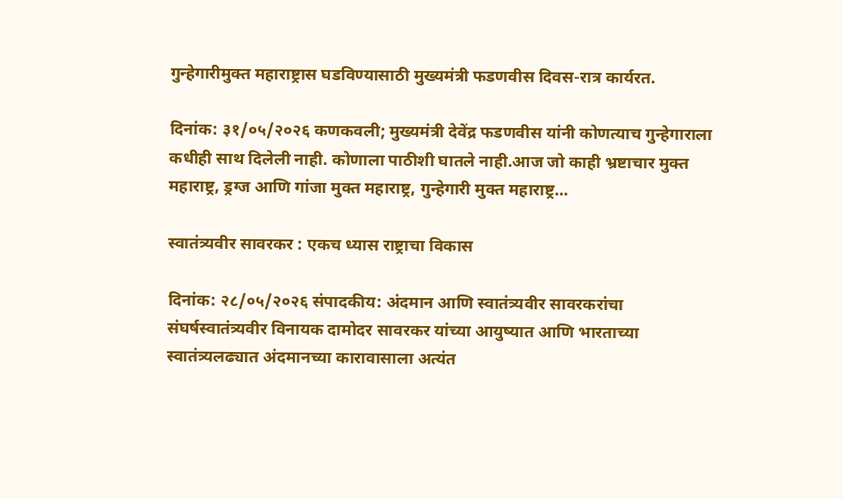गुन्हेगारीमुक्त महाराष्ट्रास घडविण्यासाठी मुख्यमंत्री फडणवीस दिवस-रात्र कार्यरत.

दिनांक: ३१/०५/२०२६ कणकवली; मुख्यमंत्री देवेंद्र फडणवीस यांनी कोणत्याच गुन्हेगाराला कधीही साथ दिलेली नाही. कोणाला पाठीशी घातले नाही.आज जो काही भ्रष्टाचार मुक्त महाराष्ट्र, ड्रग्ज आणि गांजा मुक्त महाराष्ट्र, गुन्हेगारी मुक्त महाराष्ट्र…

स्वातंत्र्यवीर सावरकर : एकच ध्यास राष्ट्राचा विकास

दिनांक: २८/०५/२०२६ संपादकीय: अंदमान आणि स्वातंत्र्यवीर सावरकरांचा संघर्षस्वातंत्र्यवीर विनायक दामोदर सावरकर यांच्या आयुष्यात आणि भारताच्या स्वातंत्र्यलढ्यात अंदमानच्या कारावासाला अत्यंत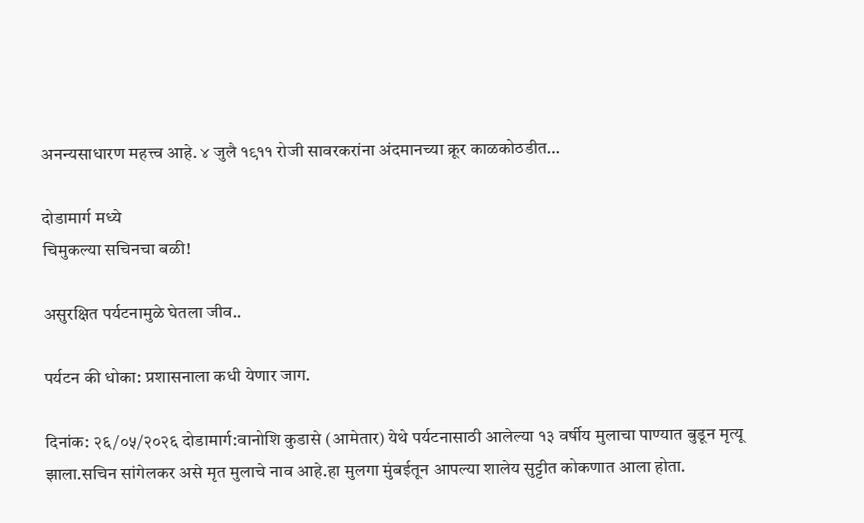अनन्यसाधारण महत्त्व आहे. ४ जुलै १९११ रोजी सावरकरांना अंदमानच्या क्रूर काळकोठडीत…

दोडामार्ग मध्ये
चिमुकल्या सचिनचा बळी!

असुरक्षित पर्यटनामुळे घेतला जीव..

पर्यटन की धोका: प्रशासनाला कधी येणार जाग.

दिनांक: २६/०५/२०२६ दोडामार्ग:वानोशि कुडासे (आमेतार) येथे पर्यटनासाठी आलेल्या १३ वर्षीय मुलाचा पाण्यात बुडून मृत्यू झाला.सचिन सांगेलकर असे मृत मुलाचे नाव आहे.हा मुलगा मुंबईतून आपल्या शालेय सुट्टीत कोकणात आला होता.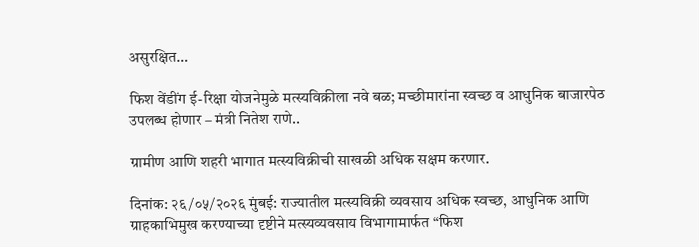असुरक्षित…

फिश वेंडींग ई-रिक्षा योजनेमुळे मत्स्यविक्रीला नवे बळ; मच्छीमारांना स्वच्छ व आधुनिक बाजारपेठ उपलब्ध होणार – मंत्री नितेश राणे..

ग्रामीण आणि शहरी भागात मत्स्यविक्रीची साखळी अधिक सक्षम करणार.

दिनांक: २६/०५/२०२६ मुंबई: राज्यातील मत्स्यविक्री व्यवसाय अधिक स्वच्छ, आधुनिक आणि ग्राहकाभिमुख करण्याच्या दृष्टीने मत्स्यव्यवसाय विभागामार्फत “फिश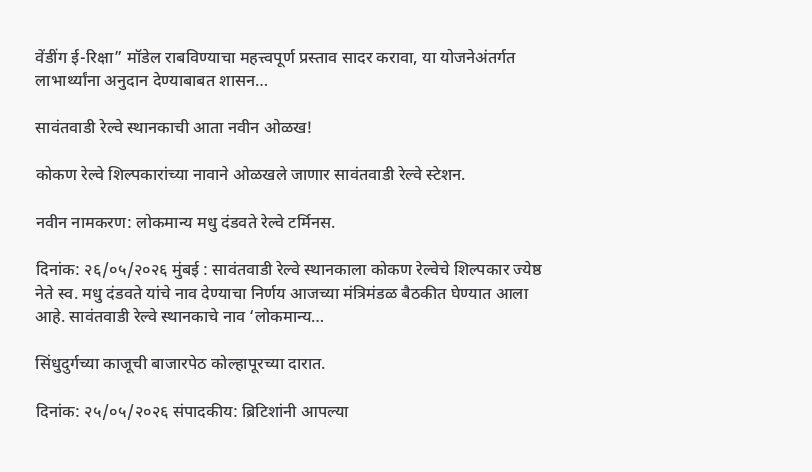वेंडींग ई-रिक्षा” मॉडेल राबविण्याचा महत्त्वपूर्ण प्रस्ताव सादर करावा, या योजनेअंतर्गत लाभार्थ्यांना अनुदान देण्याबाबत शासन…

सावंतवाडी रेल्वे स्थानकाची आता नवीन ओळख!

कोकण रेल्वे शिल्पकारांच्या नावाने ओळखले जाणार सावंतवाडी रेल्वे स्टेशन.

नवीन नामकरण: लोकमान्य मधु दंडवते रेल्वे टर्मिनस.

दिनांक: २६/०५/२०२६ मुंबई : सावंतवाडी रेल्वे स्थानकाला कोकण रेल्वेचे शिल्पकार ज्येष्ठ नेते स्व. मधु दंडवते यांचे नाव देण्याचा निर्णय आजच्या मंत्रिमंडळ बैठकीत घेण्यात आला आहे. सावंतवाडी रेल्वे स्थानकाचे नाव ‘लोकमान्य…

सिंधुदुर्गच्या काजूची बाजारपेठ कोल्हापूरच्या दारात.

दिनांक: २५/०५/२०२६ संपादकीय: ब्रिटिशांनी आपल्या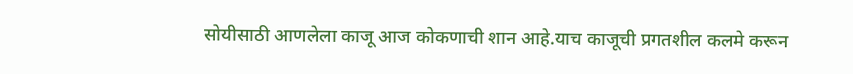सोयीसाठी आणलेला काजू आज कोकणाची शान आहे.याच काजूची प्रगतशील कलमे करून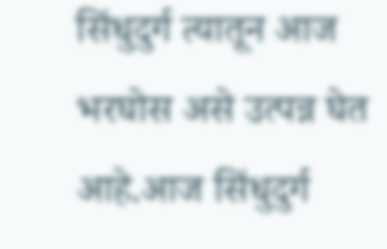सिंधुदुर्ग त्यातून आज भरघोस असे उत्पन्न घेत आहे.आज सिंधुदुर्ग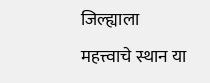जिल्ह्याला महत्त्वाचे स्थान या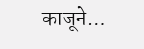काजूने…